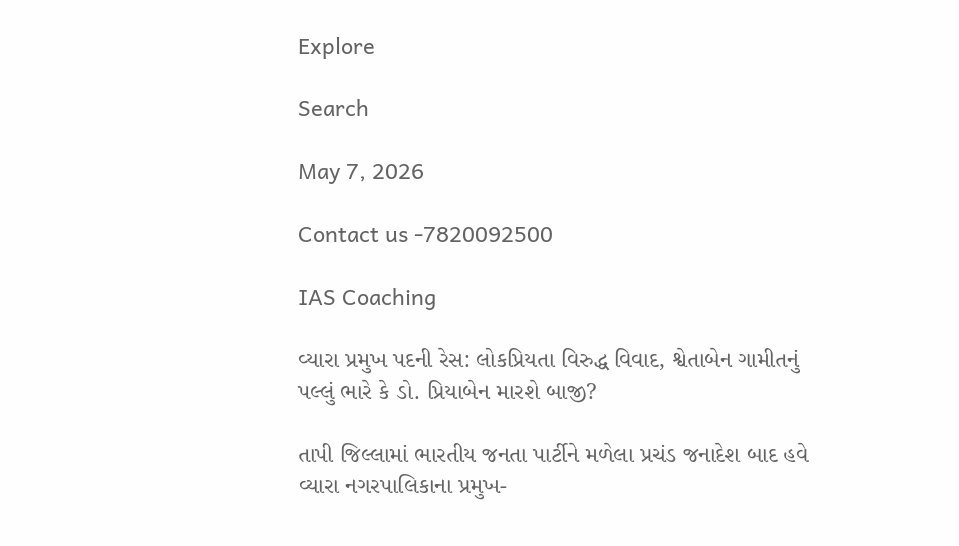Explore

Search

May 7, 2026

Contact us -7820092500

IAS Coaching

વ્યારા પ્રમુખ પદની રેસ: લોકપ્રિયતા વિરુદ્ધ વિવાદ, શ્વેતાબેન ગામીતનું પલ્લું ભારે કે ડો. પ્રિયાબેન મારશે બાજી?

તાપી જિલ્લામાં ભારતીય જનતા પાર્ટીને મળેલા પ્રચંડ જનાદેશ બાદ હવે વ્યારા નગરપાલિકાના પ્રમુખ-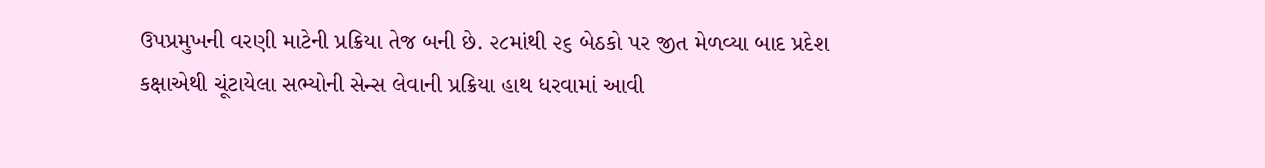ઉપપ્રમુખની વરણી માટેની પ્રક્રિયા તેજ બની છે. ૨૮માંથી ૨૬ બેઠકો પર જીત મેળવ્યા બાદ પ્રદેશ કક્ષાએથી ચૂંટાયેલા સભ્યોની સેન્સ લેવાની પ્રક્રિયા હાથ ધરવામાં આવી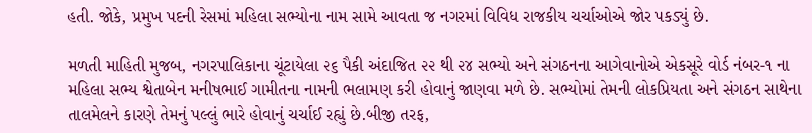હતી. જોકે, પ્રમુખ પદની રેસમાં મહિલા સભ્યોના નામ સામે આવતા જ નગરમાં વિવિધ રાજકીય ચર્ચાઓએ જોર પકડ્યું છે.

મળતી માહિતી મુજબ, નગરપાલિકાના ચૂંટાયેલા ૨૬ પૈકી અંદાજિત ૨૨ થી ૨૪ સભ્યો અને સંગઠનના આગેવાનોએ એકસૂરે વોર્ડ નંબર-૧ ના મહિલા સભ્ય શ્વેતાબેન મનીષભાઈ ગામીતના નામની ભલામણ કરી હોવાનું જાણવા મળે છે. સભ્યોમાં તેમની લોકપ્રિયતા અને સંગઠન સાથેના તાલમેલને કારણે તેમનું પલ્લું ભારે હોવાનું ચર્ચાઈ રહ્યું છે.બીજી તરફ,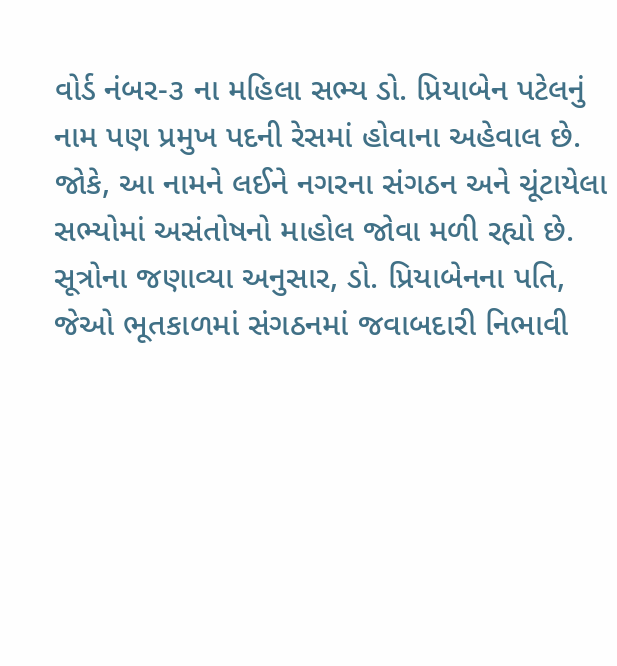વોર્ડ નંબર-૩ ના મહિલા સભ્ય ડો. પ્રિયાબેન પટેલનું નામ પણ પ્રમુખ પદની રેસમાં હોવાના અહેવાલ છે. જોકે, આ નામને લઈને નગરના સંગઠન અને ચૂંટાયેલા સભ્યોમાં અસંતોષનો માહોલ જોવા મળી રહ્યો છે. સૂત્રોના જણાવ્યા અનુસાર, ડો. પ્રિયાબેનના પતિ, જેઓ ભૂતકાળમાં સંગઠનમાં જવાબદારી નિભાવી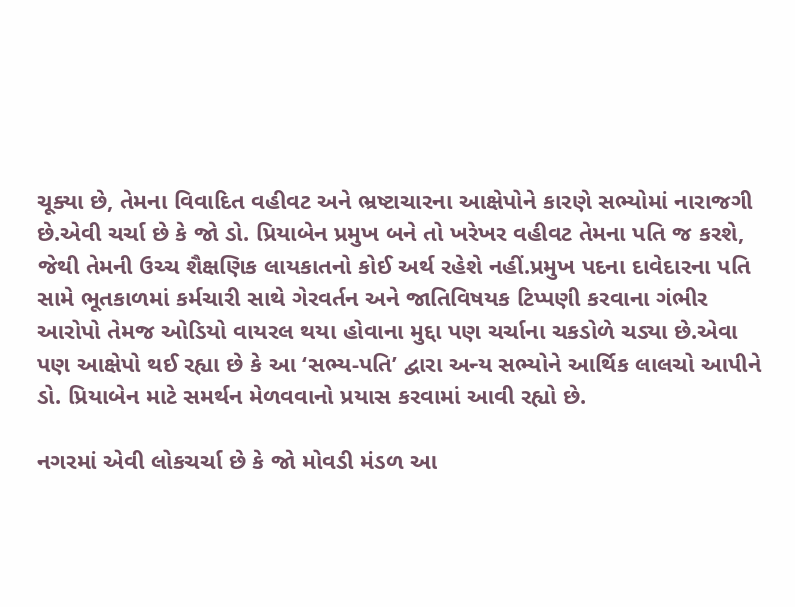ચૂક્યા છે, તેમના વિવાદિત વહીવટ અને ભ્રષ્ટાચારના આક્ષેપોને કારણે સભ્યોમાં નારાજગી છે.એવી ચર્ચા છે કે જો ડો. પ્રિયાબેન પ્રમુખ બને તો ખરેખર વહીવટ તેમના પતિ જ કરશે, જેથી તેમની ઉચ્ચ શૈક્ષણિક લાયકાતનો કોઈ અર્થ રહેશે નહીં.પ્રમુખ પદના દાવેદારના પતિ સામે ભૂતકાળમાં કર્મચારી સાથે ગેરવર્તન અને જાતિવિષયક ટિપ્પણી કરવાના ગંભીર આરોપો તેમજ ઓડિયો વાયરલ થયા હોવાના મુદ્દા પણ ચર્ચાના ચકડોળે ચડ્યા છે.એવા પણ આક્ષેપો થઈ રહ્યા છે કે આ ‘સભ્ય-પતિ’ દ્વારા અન્ય સભ્યોને આર્થિક લાલચો આપીને ડો. પ્રિયાબેન માટે સમર્થન મેળવવાનો પ્રયાસ કરવામાં આવી રહ્યો છે.

નગરમાં એવી લોકચર્ચા છે કે જો મોવડી મંડળ આ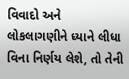વિવાદો અને લોકલાગણીને ધ્યાને લીધા વિના નિર્ણય લેશે, તો તેની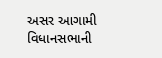અસર આગામી વિધાનસભાની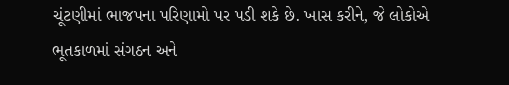ચૂંટણીમાં ભાજપના પરિણામો પર પડી શકે છે. ખાસ કરીને, જે લોકોએ ભૂતકાળમાં સંગઠન અને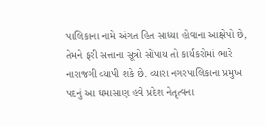પાલિકાના નામે અંગત હિત સાધ્યા હોવાના આક્ષેપો છે, તેમને ફરી સત્તાના સૂત્રો સોંપાય તો કાર્યકરોમાં ભારે નારાજગી વ્યાપી શકે છે. વ્યારા નગરપાલિકાના પ્રમુખ પદનું આ ઘમાસાણ હવે પ્રદેશ નેતૃત્વના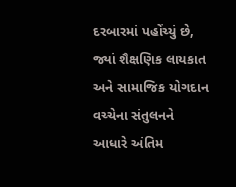દરબારમાં પહોંચ્યું છે, જ્યાં શૈક્ષણિક લાયકાત અને સામાજિક યોગદાન વચ્ચેના સંતુલનને આધારે અંતિમ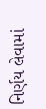નિર્ણય લેવામાં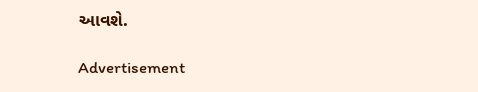આવશે.

Advertisement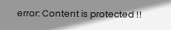error: Content is protected !!